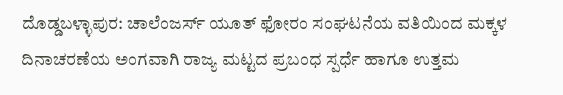ದೊಡ್ಡಬಳ್ಳಾಪುರ: ಚಾಲೆಂಜರ್ಸ್ ಯೂತ್ ಫೋರಂ ಸಂಘಟನೆಯ ವತಿಯಿಂದ ಮಕ್ಕಳ ದಿನಾಚರಣೆಯ ಅಂಗವಾಗಿ ರಾಜ್ಯ ಮಟ್ಟದ ಪ್ರಬಂಧ ಸ್ಪರ್ಧೆ ಹಾಗೂ ಉತ್ತಮ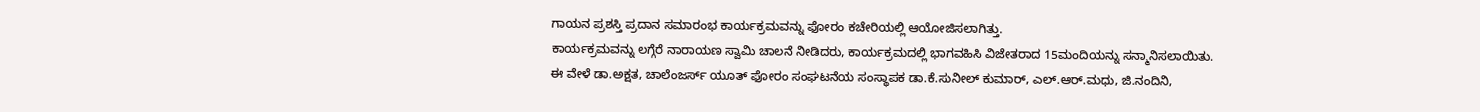ಗಾಯನ ಪ್ರಶಸ್ತಿ ಪ್ರದಾನ ಸಮಾರಂಭ ಕಾರ್ಯಕ್ರಮವನ್ನು ಫೋರಂ ಕಚೇರಿಯಲ್ಲಿ ಆಯೋಜಿಸಲಾಗಿತ್ತು.
ಕಾರ್ಯಕ್ರಮವನ್ನು ಲಗ್ಗೆರೆ ನಾರಾಯಣ ಸ್ವಾಮಿ ಚಾಲನೆ ನೀಡಿದರು, ಕಾರ್ಯಕ್ರಮದಲ್ಲಿ ಭಾಗವಹಿಸಿ ವಿಜೇತರಾದ 15ಮಂದಿಯನ್ನು ಸನ್ಮಾನಿಸಲಾಯಿತು.
ಈ ವೇಳೆ ಡಾ.ಅಕ್ಷತ, ಚಾಲೆಂಜರ್ಸ್ ಯೂತ್ ಫೋರಂ ಸಂಘಟನೆಯ ಸಂಸ್ಥಾಪಕ ಡಾ.ಕೆ.ಸುನೀಲ್ ಕುಮಾರ್, ಎಲ್.ಆರ್.ಮಧು, ಜಿ.ನಂದಿನಿ,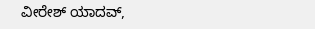ವೀರೇಶ್ ಯಾದವ್,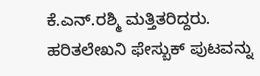ಕೆ.ಎನ್.ರಶ್ಮಿ ಮತ್ತಿತರಿದ್ದರು.
ಹರಿತಲೇಖನಿ ಫೇಸ್ಬುಕ್ ಪುಟವನ್ನು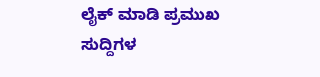ಲೈಕ್ ಮಾಡಿ ಪ್ರಮುಖ ಸುದ್ದಿಗಳ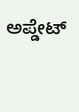ಅಪ್ಡೇಟ್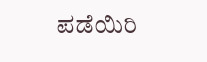ಪಡೆಯಿರಿ